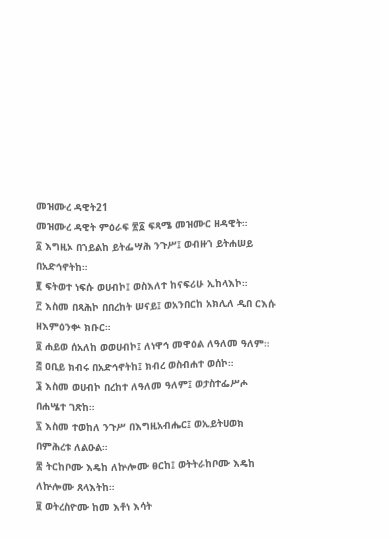መዝሙረ ዳዊት21
መዝሙረ ዳዊት ምዕራፍ ፳፩ ፍጻሜ መዝሙር ዘዳዊት።
፩ እግዚኦ በኀይልከ ይትፌሣሕ ንጉሥ፤ ወብዙኀ ይትሐሠይ በአድኅኖትከ።
፪ ፍትወተ ነፍሱ ወሀብኮ፤ ወስእለተ ከናፍሪሁ ኢከላእኮ።
፫ እስመ በጻሕኮ በበረከት ሠናይ፤ ወአንበርከ አክሊለ ዲበ ርእሱ ዘእምዕንቍ ክቡር።
፬ ሐይወ ሰአለከ ወወሀብኮ፤ ለነዋኅ መዋዕል ለዓለመ ዓለም።
፭ ዐቢይ ክብሩ በአድኅኖትከ፤ ክብረ ወስብሐተ ወሰኮ።
፮ እስመ ወሀብኮ በረከተ ለዓለመ ዓለም፤ ወታስተፌሥሖ በሐሤተ ገጽከ።
፯ እስመ ተወከለ ንጉሥ በእግዚአብሔር፤ ወኢይትሀወክ በምሕረቱ ለልዑል።
፰ ትርከቦሙ እዴከ ለኵሎሙ ፀርከ፤ ወትትራከቦሙ እዴከ ለኵሎሙ ጸላእትከ።
፱ ወትረስዮሙ ከመ እቶነ እሳት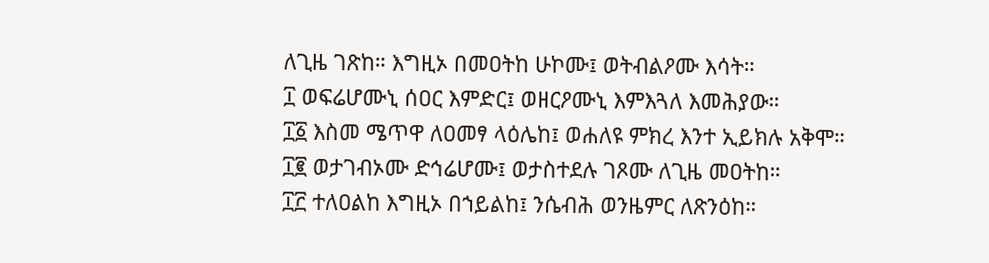ለጊዜ ገጽከ። እግዚኦ በመዐትከ ሁኮሙ፤ ወትብልዖሙ እሳት።
፲ ወፍሬሆሙኒ ሰዐር እምድር፤ ወዘርዖሙኒ እምእጓለ እመሕያው።
፲፩ እስመ ሜጥዋ ለዐመፃ ላዕሌከ፤ ወሐለዩ ምክረ እንተ ኢይክሉ አቅሞ።
፲፪ ወታገብኦሙ ድኅሬሆሙ፤ ወታስተደሉ ገጾሙ ለጊዜ መዐትከ።
፲፫ ተለዐልከ እግዚኦ በኀይልከ፤ ንሴብሕ ወንዜምር ለጽንዕከ።